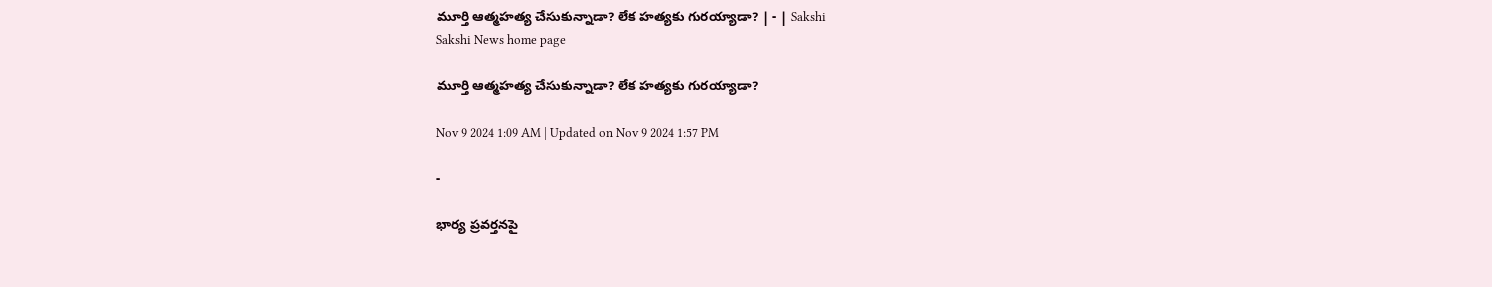మూర్తి ఆత్మహత్య చేసుకున్నాడా? లేక హత్యకు గురయ్యాడా? | - | Sakshi
Sakshi News home page

మూర్తి ఆత్మహత్య చేసుకున్నాడా? లేక హత్యకు గురయ్యాడా?

Nov 9 2024 1:09 AM | Updated on Nov 9 2024 1:57 PM

-

భార్య ప్రవర్తనపై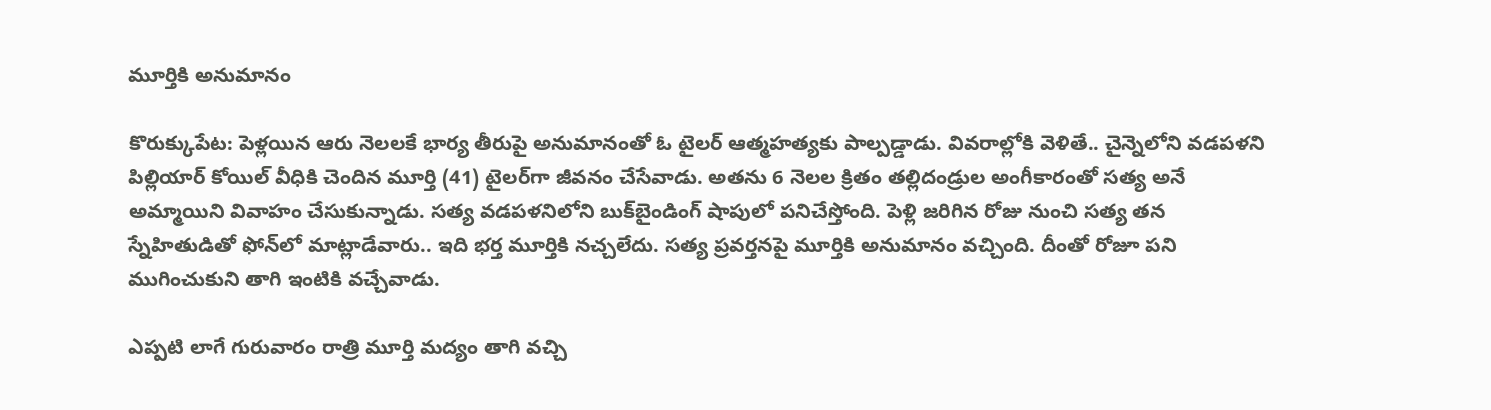మూర్తికి అనుమానం

కొరుక్కుపేట: పెళ్లయిన ఆరు నెలలకే భార్య తీరుపై అనుమానంతో ఓ టైలర్‌ ఆత్మహత్యకు పాల్పడ్డాడు. వివరాల్లోకి వెళితే.. చైన్నెలోని వడపళని పిల్లియార్‌ కోయిల్‌ వీధికి చెందిన మూర్తి (41) టైలర్‌గా జీవనం చేసేవాడు. అతను 6 నెలల క్రితం తల్లిదండ్రుల అంగీకారంతో సత్య అనే అమ్మాయిని వివాహం చేసుకున్నాడు. సత్య వడపళనిలోని బుక్‌బైండింగ్‌ షాపులో పనిచేస్తోంది. పెళ్లి జరిగిన రోజు నుంచి సత్య తన స్నేహితుడితో ఫోన్‌లో మాట్లాడేవారు.. ఇది భర్త మూర్తికి నచ్చలేదు. సత్య ప్రవర్తనపై మూర్తికి అనుమానం వచ్చింది. దీంతో రోజూ పని ముగించుకుని తాగి ఇంటికి వచ్చేవాడు.

ఎప్పటి లాగే గురువారం రాత్రి మూర్తి మద్యం తాగి వచ్చి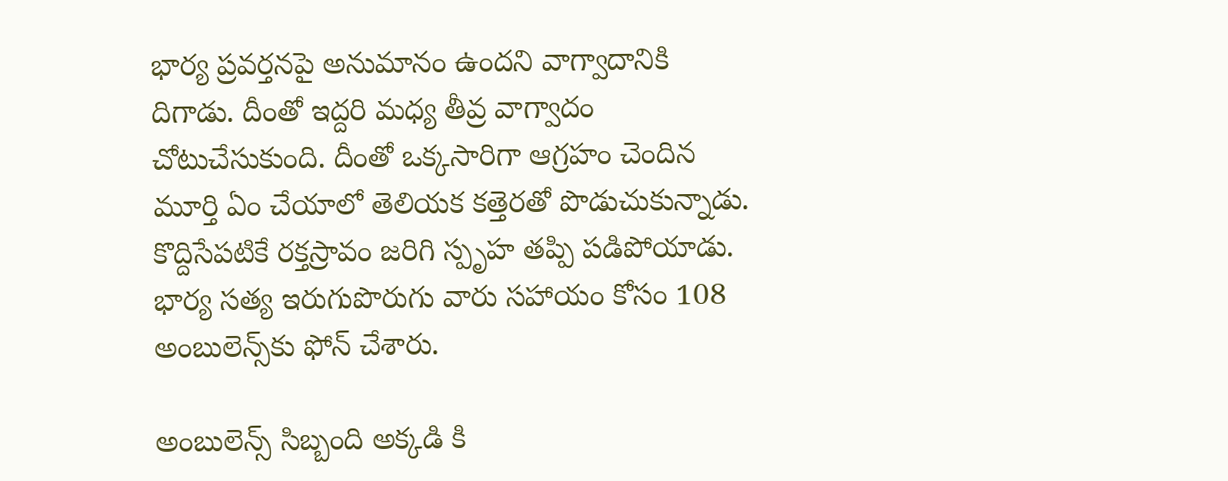భార్య ప్రవర్తనపై అనుమానం ఉందని వాగ్వాదానికి దిగాడు. దీంతో ఇద్దరి మధ్య తీవ్ర వాగ్వాదం చోటుచేసుకుంది. దీంతో ఒక్కసారిగా ఆగ్రహం చెందిన మూర్తి ఏం చేయాలో తెలియక కత్తెరతో పొడుచుకున్నాడు. కొద్దిసేపటికే రక్తస్రావం జరిగి స్పృహ తప్పి పడిపోయాడు. భార్య సత్య ఇరుగుపొరుగు వారు సహాయం కోసం 108 అంబులెన్స్‌కు ఫోన్‌ చేశారు.

అంబులెన్స్‌ సిబ్బంది అక్కడి కి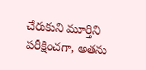చేరుకుని మూర్తిని పరీక్షించగా, అతను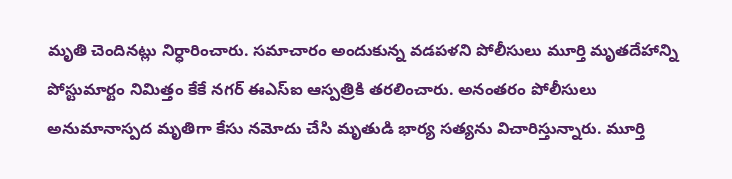మృతి చెందినట్లు నిర్ధారించారు. సమాచారం అందుకున్న వడపళని పోలీసులు మూర్తి మృతదేహాన్ని పోస్టుమార్టం నిమిత్తం కేకే నగర్‌ ఈఎస్‌ఐ ఆస్పత్రికి తరలించారు. అనంతరం పోలీసులు అనుమానాస్పద మృతిగా కేసు నమోదు చేసి మృతుడి భార్య సత్యను విచారిస్తున్నారు. మూర్తి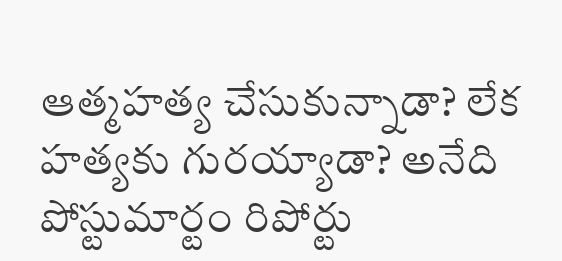ఆత్మహత్య చేసుకున్నాడా? లేక హత్యకు గురయ్యాడా? అనేది పోస్టుమార్టం రిపోర్టు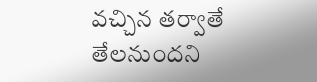వచ్చిన తర్వాతే తేలనుందని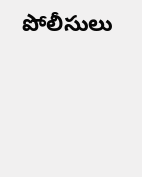పోలీసులు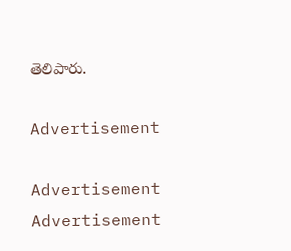తెలిపారు.

Advertisement

Advertisement
Advertisement